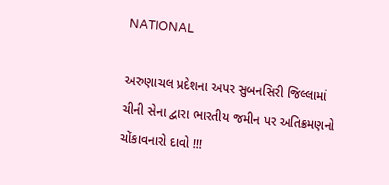NATIONAL

અરુણાચલ પ્રદેશના અપર સુબનસિરી જિલ્લામાં ચીની સેના દ્વારા ભારતીય જમીન પર અતિક્રમણનો ચોંકાવનારો દાવો !!!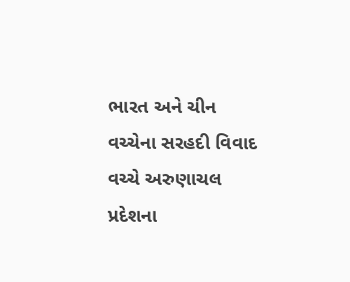ભારત અને ચીન વચ્ચેના સરહદી વિવાદ વચ્ચે અરુણાચલ પ્રદેશના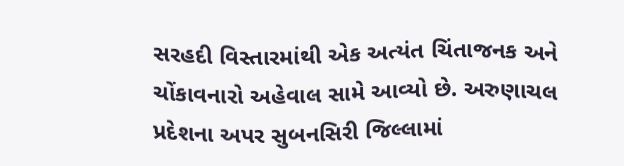સરહદી વિસ્તારમાંથી એક અત્યંત ચિંતાજનક અને ચોંકાવનારો અહેવાલ સામે આવ્યો છે. અરુણાચલ પ્રદેશના અપર સુબનસિરી જિલ્લામાં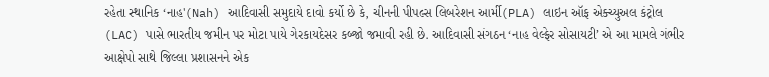રહેતા સ્થાનિક ‘નાહ'(Nah) આદિવાસી સમુદાયે દાવો કર્યો છે કે, ચીનની પીપલ્સ લિબરેશન આર્મી(PLA) લાઇન ઑફ એક્ચ્યુઅલ કંટ્રોલ (LAC) પાસે ભારતીય જમીન પર મોટા પાયે ગેરકાયદેસર કબ્જો જમાવી રહી છે. આદિવાસી સંગઠન ‘નાહ વેલ્ફેર સોસાયટી’ એ આ મામલે ગંભીર આક્ષેપો સાથે જિલ્લા પ્રશાસનને એક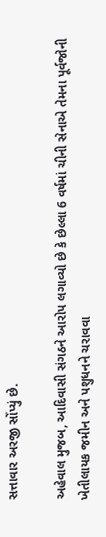સત્તાવાર અરજી સોંપ્યું છે.

અહેવાલ મુજબ, આદિવાસી સંગઠને આરોપ લગાવ્યો છે કે છેલ્લા 6 વર્ષમાં ચીની સેનાએ તેમના પૂર્વજોની ખેતીલાયક જમીન અને પશુધનને ચરાવવા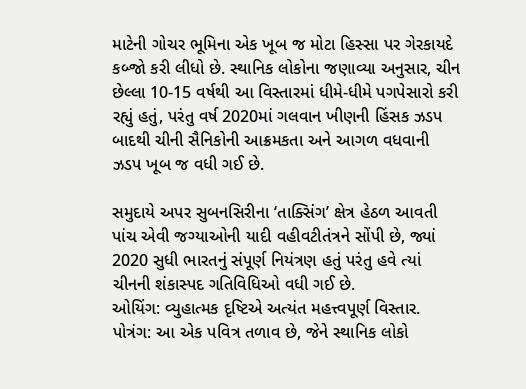માટેની ગોચર ભૂમિના એક ખૂબ જ મોટા હિસ્સા પર ગેરકાયદે કબ્જો કરી લીધો છે. સ્થાનિક લોકોના જણાવ્યા અનુસાર, ચીન છેલ્લા 10-15 વર્ષથી આ વિસ્તારમાં ધીમે-ધીમે પગપેસારો કરી રહ્યું હતું, પરંતુ વર્ષ 2020માં ગલવાન ખીણની હિંસક ઝડપ બાદથી ચીની સૈનિકોની આક્રમકતા અને આગળ વધવાની ઝડપ ખૂબ જ વધી ગઈ છે.

સમુદાયે અપર સુબનસિરીના ‘તાક્સિંગ’ ક્ષેત્ર હેઠળ આવતી પાંચ એવી જગ્યાઓની યાદી વહીવટીતંત્રને સોંપી છે, જ્યાં 2020 સુધી ભારતનું સંપૂર્ણ નિયંત્રણ હતું પરંતુ હવે ત્યાં ચીનની શંકાસ્પદ ગતિવિધિઓ વધી ગઈ છે.
ઓયિંગ: વ્યુહાત્મક દૃષ્ટિએ અત્યંત મહત્ત્વપૂર્ણ વિસ્તાર.
પોત્રંગ: આ એક પવિત્ર તળાવ છે, જેને સ્થાનિક લોકો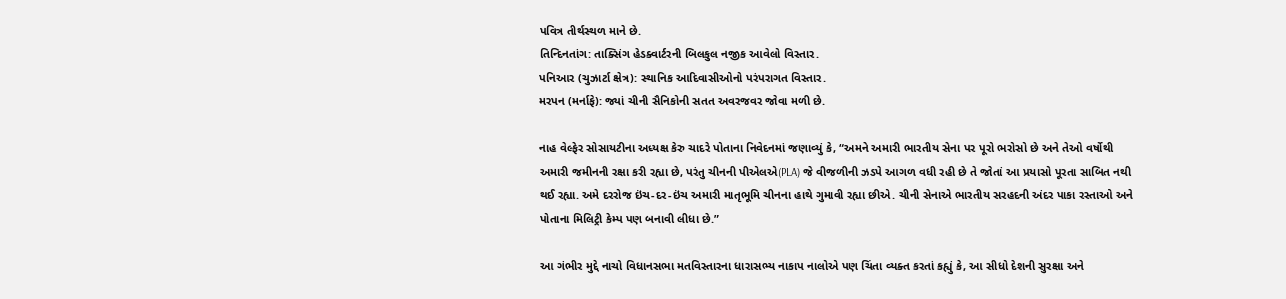પવિત્ર તીર્થસ્થળ માને છે.
તિન્દિનતાંગ: તાક્સિંગ હેડક્વાર્ટરની બિલકુલ નજીક આવેલો વિસ્તાર.
પનિઆર (ચુઝાર્ટા ક્ષેત્ર): સ્થાનિક આદિવાસીઓનો પરંપરાગત વિસ્તાર.
મરપન (મર્નાફે): જ્યાં ચીની સૈનિકોની સતત અવરજવર જોવા મળી છે.

નાહ વેલ્ફેર સોસાયટીના અધ્યક્ષ કેરુ ચાદરે પોતાના નિવેદનમાં જણાવ્યું કે, “અમને અમારી ભારતીય સેના પર પૂરો ભરોસો છે અને તેઓ વર્ષોથી અમારી જમીનની રક્ષા કરી રહ્યા છે, પરંતુ ચીનની પીએલએ(PLA) જે વીજળીની ઝડપે આગળ વધી રહી છે તે જોતાં આ પ્રયાસો પૂરતા સાબિત નથી થઈ રહ્યા. અમે દરરોજ ઇંચ-દર-ઇંચ અમારી માતૃભૂમિ ચીનના હાથે ગુમાવી રહ્યા છીએ. ચીની સેનાએ ભારતીય સરહદની અંદર પાકા રસ્તાઓ અને પોતાના મિલિટ્રી કેમ્પ પણ બનાવી લીધા છે.”

આ ગંભીર મુદ્દે નાચો વિધાનસભા મતવિસ્તારના ધારાસભ્ય નાકાપ નાલોએ પણ ચિંતા વ્યક્ત કરતાં કહ્યું કે, આ સીધો દેશની સુરક્ષા અને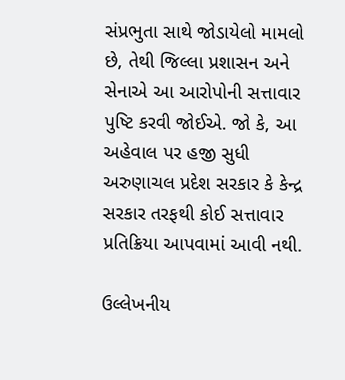સંપ્રભુતા સાથે જોડાયેલો મામલો છે, તેથી જિલ્લા પ્રશાસન અને સેનાએ આ આરોપોની સત્તાવાર પુષ્ટિ કરવી જોઈએ. જો કે, આ અહેવાલ પર હજી સુધી અરુણાચલ પ્રદેશ સરકાર કે કેન્દ્ર સરકાર તરફથી કોઈ સત્તાવાર પ્રતિક્રિયા આપવામાં આવી નથી.

ઉલ્લેખનીય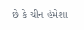છે કે ચીન હંમેશા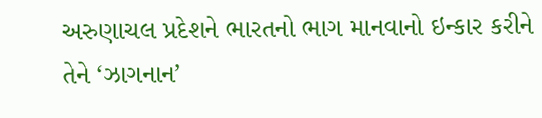અરુણાચલ પ્રદેશને ભારતનો ભાગ માનવાનો ઇન્કાર કરીને તેને ‘ઝાગનાન’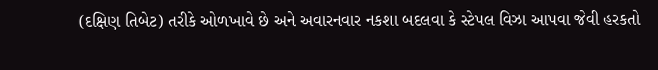(દક્ષિણ તિબેટ) તરીકે ઓળખાવે છે અને અવારનવાર નકશા બદલવા કે સ્ટેપલ વિઝા આપવા જેવી હરકતો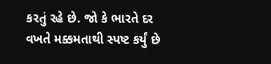કરતું રહે છે. જો કે ભારતે દર વખતે મક્કમતાથી સ્પષ્ટ કર્યું છે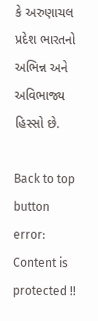કે અરુણાચલ પ્રદેશ ભારતનો અભિન્ન અને અવિભાજ્ય હિસ્સો છે.

Back to top button
error: Content is protected !!